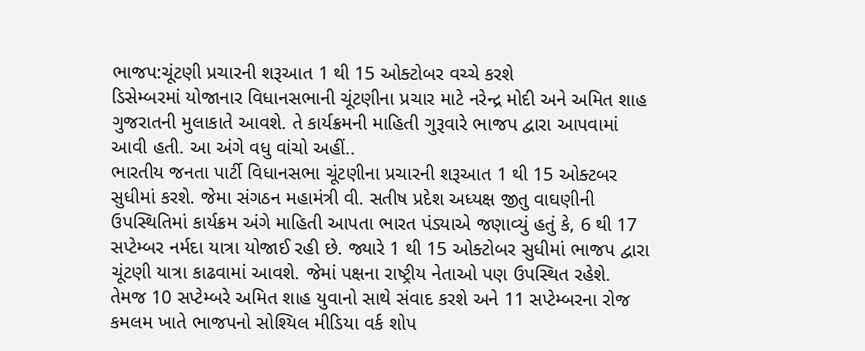ભાજપ:ચૂંટણી પ્રચારની શરૂઆત 1 થી 15 ઓક્ટોબર વચ્ચે કરશે
ડિસેમ્બરમાં યોજાનાર વિધાનસભાની ચૂંટણીના પ્રચાર માટે નરેન્દ્ર મોદી અને અમિત શાહ ગુજરાતની મુલાકાતે આવશે. તે કાર્યક્રમની માહિતી ગુરૂવારે ભાજપ દ્વારા આપવામાં આવી હતી. આ અંગે વધુ વાંચો અહીં..
ભારતીય જનતા પાર્ટી વિધાનસભા ચૂંટણીના પ્રચારની શરૂઆત 1 થી 15 ઓક્ટબર સુધીમાં કરશે. જેમા સંગઠન મહામંત્રી વી. સતીષ પ્રદેશ અધ્યક્ષ જીતુ વાઘણીની ઉપસ્થિતિમાં કાર્યક્રમ અંગે માહિતી આપતા ભારત પંડ્યાએ જણાવ્યું હતું કે, 6 થી 17 સપ્ટેમ્બર નર્મદા યાત્રા યોજાઈ રહી છે. જ્યારે 1 થી 15 ઓક્ટોબર સુધીમાં ભાજપ દ્વારા ચૂંટણી યાત્રા કાઢવામાં આવશે. જેમાં પક્ષના રાષ્ટ્રીય નેતાઓ પણ ઉપસ્થિત રહેશે. તેમજ 10 સપ્ટેમ્બરે અમિત શાહ યુવાનો સાથે સંવાદ કરશે અને 11 સપ્ટેમ્બરના રોજ કમલમ ખાતે ભાજપનો સોશ્યિલ મીડિયા વર્ક શોપ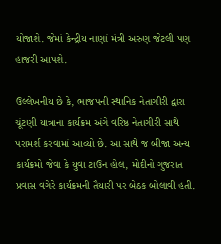યોજાશે. જેમાં કેન્દ્રીય નાણાં મંત્રી અરુણ જેટલી પણ હાજરી આપશે.

ઉલ્લેખનીય છે કે, ભાજપની સ્થાનિક નેતાગીરી દ્વારા ચૂંટણી યાત્રાના કાર્યક્રમ અંગે વરિષ્ઠ નેતાગીરી સાથે પરામર્શ કરવામાં આવ્યો છે. આ સાથે જ બીજા અન્ય કાર્યક્રમો જેવા કે યુવા ટાઉન હોલ, મોદીનો ગુજરાત પ્રવાસ વગેરે કાર્યક્રમની તૈયારી પર બેઠક બોલાવી હતી.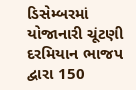ડિસેમ્બરમાં યોજાનારી ચૂંટણી દરમિયાન ભાજપ દ્વારા 150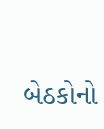બેઠકોનો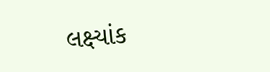લક્ષ્યાંક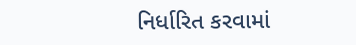નિર્ધારિત કરવામાં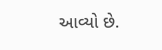આવ્યો છે.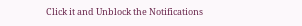Click it and Unblock the Notifications